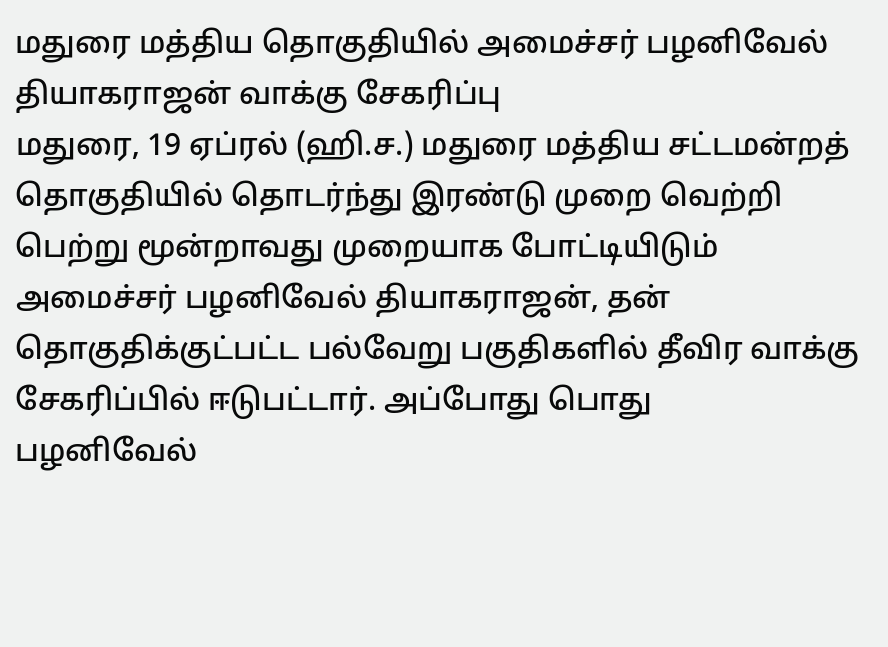மதுரை மத்திய தொகுதியில் அமைச்சர் பழனிவேல் தியாகராஜன் வாக்கு சேகரிப்பு
மதுரை, 19 ஏப்ரல் (ஹி.ச.) மதுரை மத்திய சட்டமன்றத் தொகுதியில் தொடர்ந்து இரண்டு முறை வெற்றி பெற்று மூன்றாவது முறையாக போட்டியிடும் அமைச்சர் பழனிவேல் தியாகராஜன், தன் தொகுதிக்குட்பட்ட பல்வேறு பகுதிகளில் தீவிர வாக்கு சேகரிப்பில் ஈடுபட்டார். அப்போது பொது
பழனிவேல்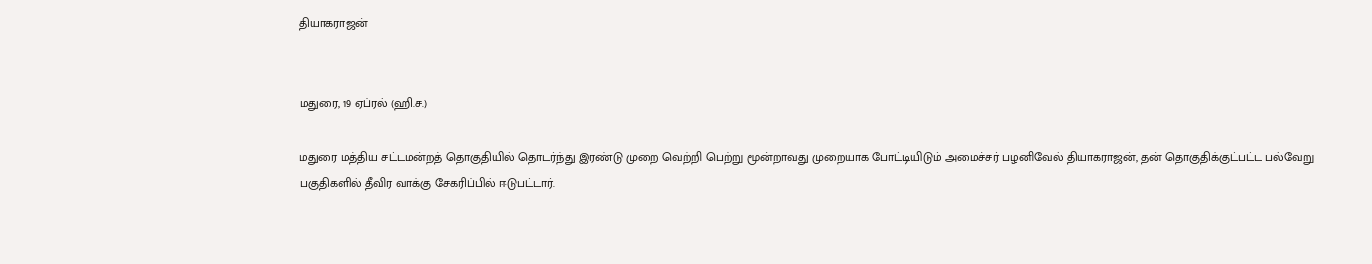தியாகராஜன்


மதுரை, 19 ஏப்ரல் (ஹி.ச.)

மதுரை மத்திய சட்டமன்றத் தொகுதியில் தொடர்ந்து இரண்டு முறை வெற்றி பெற்று மூன்றாவது முறையாக போட்டியிடும் அமைச்சர் பழனிவேல் தியாகராஜன், தன் தொகுதிக்குட்பட்ட பல்வேறு பகுதிகளில் தீவிர வாக்கு சேகரிப்பில் ஈடுபட்டார்.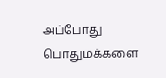அப்போது பொதுமக்களை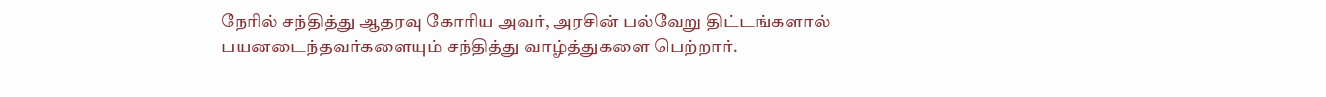நேரில் சந்தித்து ஆதரவு கோரிய அவர், அரசின் பல்வேறு திட்டங்களால் பயனடைந்தவர்களையும் சந்தித்து வாழ்த்துகளை பெற்றார்.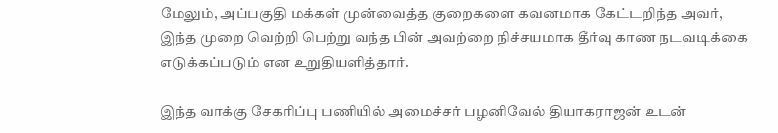மேலும், அப்பகுதி மக்கள் முன்வைத்த குறைகளை கவனமாக கேட்டறிந்த அவர், இந்த முறை வெற்றி பெற்று வந்த பின் அவற்றை நிச்சயமாக தீர்வு காண நடவடிக்கை எடுக்கப்படும் என உறுதியளித்தார்.

இந்த வாக்கு சேகரிப்பு பணியில் அமைச்சர் பழனிவேல் தியாகராஜன் உடன்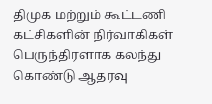திமுக மற்றும் கூட்டணி கட்சிகளின் நிர்வாகிகள் பெருந்திரளாக கலந்து கொண்டு ஆதரவு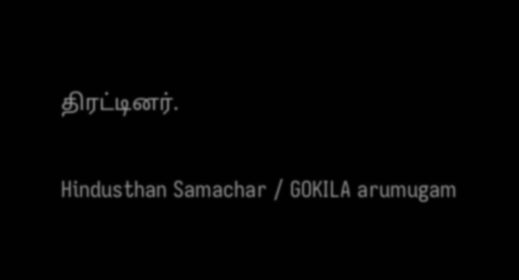திரட்டினர்.

Hindusthan Samachar / GOKILA arumugam